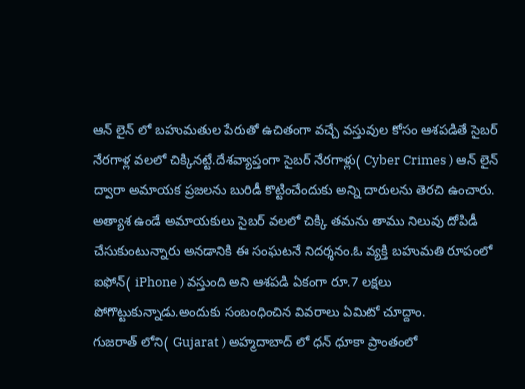ఆన్ లైన్ లో బహుమతుల పేరుతో ఉచితంగా వచ్చే వస్తువుల కోసం ఆశపడితే సైబర్ నేరగాళ్ల వలలో చిక్కినట్టే.దేశవ్యాప్తంగా సైబర్ నేరగాళ్లు( Cyber Crimes ) ఆన్ లైన్ ద్వారా అమాయక ప్రజలను బురిడీ కొట్టించేందుకు అన్ని దారులను తెరచి ఉంచారు.
అత్యాశ ఉండే అమాయకులు సైబర్ వలలో చిక్కి తమను తాము నిలువు దోపిడీ చేసుకుంటున్నారు అనడానికి ఈ సంఘటనే నిదర్శనం.ఓ వ్యక్తి బహుమతి రూపంలో ఐఫోన్( iPhone ) వస్తుంది అని ఆశపడి ఏకంగా రూ.7 లక్షలు పోగొట్టుకున్నాడు.అందుకు సంబంధించిన వివరాలు ఏమిటో చూద్దాం.
గుజరాత్ లోని( Gujarat ) అహ్మదాబాద్ లో ధన్ ధూకా ప్రాంతంలో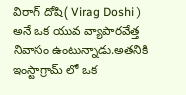విరాగ్ దోషి( Virag Doshi ) అనే ఒక యువ వ్యాపారవేత్త నివాసం ఉంటున్నాడు.అతనికి ఇంస్టాగ్రామ్ లో ఒక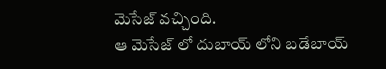మెసేజ్ వచ్చింది.
ఆ మెసేజ్ లో దుబాయ్ లోని బడేబాయ్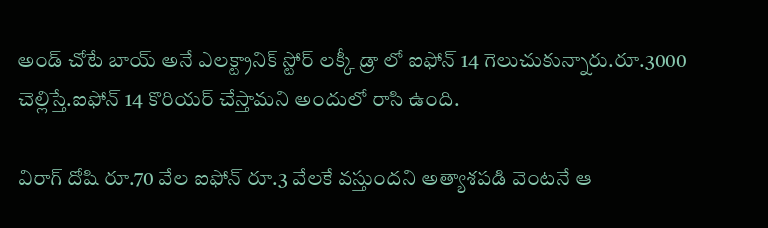అండ్ చోటే బాయ్ అనే ఎలక్ట్రానిక్ స్టోర్ లక్కీ డ్రా లో ఐఫోన్ 14 గెలుచుకున్నారు.రూ.3000 చెల్లిస్తే.ఐఫోన్ 14 కొరియర్ చేస్తామని అందులో రాసి ఉంది.

విరాగ్ దోషి రూ.70 వేల ఐఫోన్ రూ.3 వేలకే వస్తుందని అత్యాశపడి వెంటనే ఆ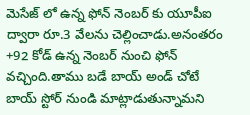మెసేజ్ లో ఉన్న ఫోన్ నెంబర్ కు యూపీఐ ద్వారా రూ.3 వేలను చెల్లించాడు.అనంతరం +92 కోడ్ ఉన్న నెంబర్ నుంచి ఫోన్ వచ్చింది.తాము బడే బాయ్ అండ్ చోటే బాయ్ స్టోర్ నుండి మాట్లాడుతున్నామని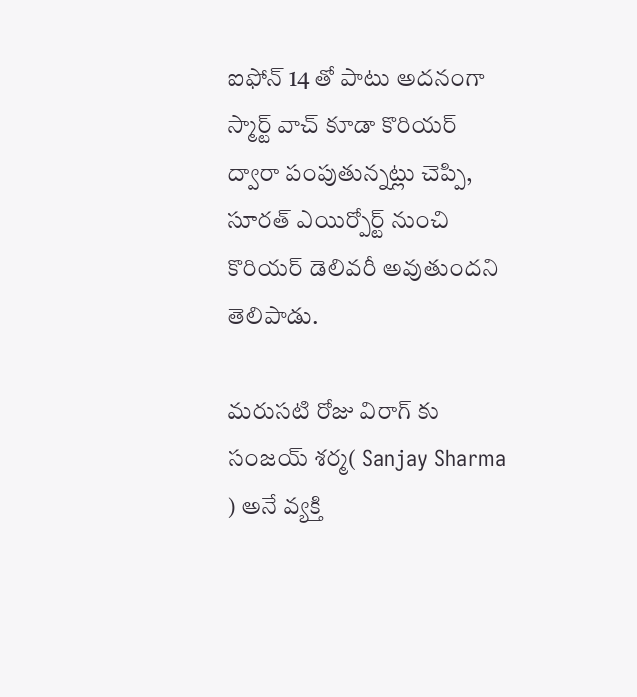ఐఫోన్ 14 తో పాటు అదనంగా స్మార్ట్ వాచ్ కూడా కొరియర్ ద్వారా పంపుతున్నట్లు చెప్పి, సూరత్ ఎయిర్పోర్ట్ నుంచి కొరియర్ డెలివరీ అవుతుందని తెలిపాడు.

మరుసటి రోజు విరాగ్ కు సంజయ్ శర్మ( Sanjay Sharma ) అనే వ్యక్తి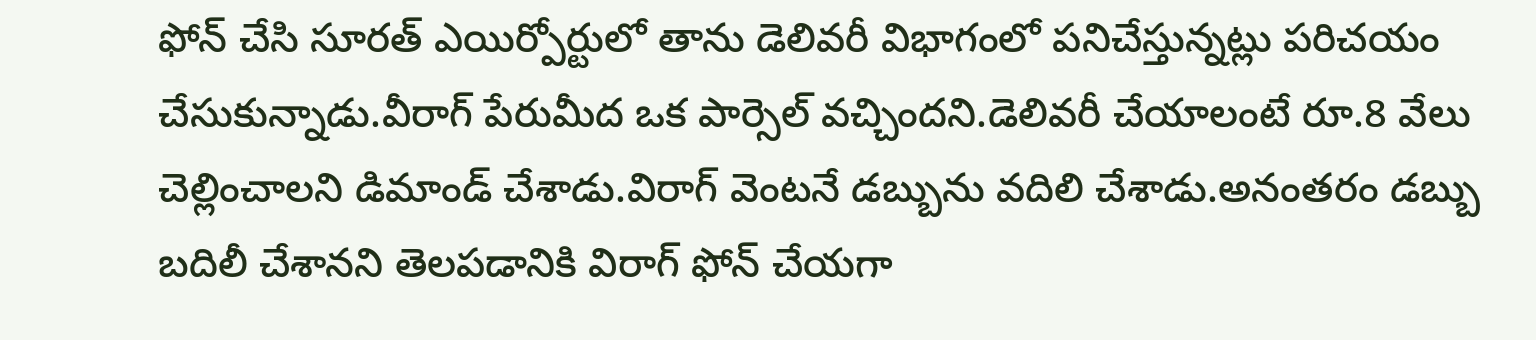ఫోన్ చేసి సూరత్ ఎయిర్పోర్టులో తాను డెలివరీ విభాగంలో పనిచేస్తున్నట్లు పరిచయం చేసుకున్నాడు.వీరాగ్ పేరుమీద ఒక పార్సెల్ వచ్చిందని.డెలివరీ చేయాలంటే రూ.8 వేలు చెల్లించాలని డిమాండ్ చేశాడు.విరాగ్ వెంటనే డబ్బును వదిలి చేశాడు.అనంతరం డబ్బు బదిలీ చేశానని తెలపడానికి విరాగ్ ఫోన్ చేయగా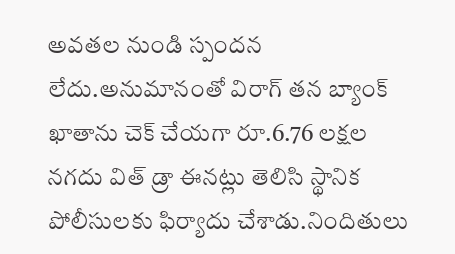అవతల నుండి స్పందన లేదు.అనుమానంతో విరాగ్ తన బ్యాంక్ ఖాతాను చెక్ చేయగా రూ.6.76 లక్షల నగదు విత్ డ్రా ఈనట్లు తెలిసి స్థానిక పోలీసులకు ఫిర్యాదు చేశాడు.నిందితులు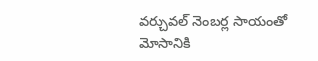వర్చువల్ నెంబర్ల సాయంతో మోసానికి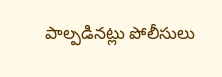పాల్పడినట్లు పోలీసులు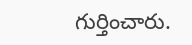గుర్తించారు.